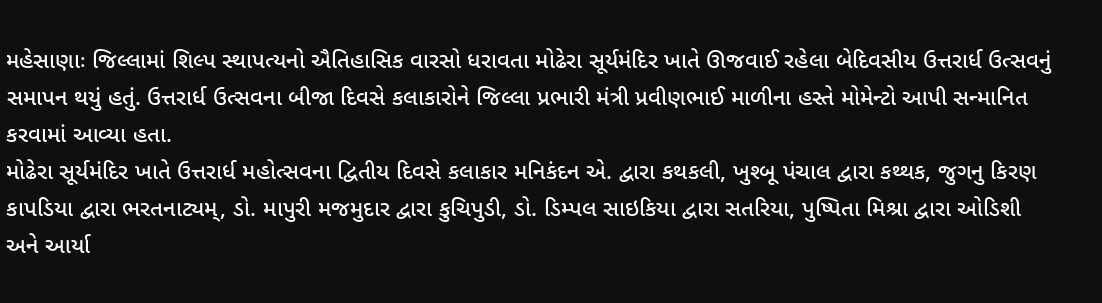મહેસાણાઃ જિલ્લામાં શિલ્પ સ્થાપત્યનો ઐતિહાસિક વારસો ધરાવતા મોઢેરા સૂર્યમંદિર ખાતે ઊજવાઈ રહેલા બેદિવસીય ઉત્તરાર્ધ ઉત્સવનું સમાપન થયું હતું. ઉત્તરાર્ધ ઉત્સવના બીજા દિવસે કલાકારોને જિલ્લા પ્રભારી મંત્રી પ્રવીણભાઈ માળીના હસ્તે મોમેન્ટો આપી સન્માનિત કરવામાં આવ્યા હતા.
મોઢેરા સૂર્યમંદિર ખાતે ઉત્તરાર્ધ મહોત્સવના દ્વિતીય દિવસે કલાકાર મનિકંદન એ. દ્વારા કથકલી, ખુશ્બૂ પંચાલ દ્વારા કથ્થક, જુગનુ કિરણ કાપડિયા દ્વારા ભરતનાટ્યમ્, ડો. માપુરી મજમુદાર દ્વારા કુચિપુડી, ડો. ડિમ્પલ સાઇકિયા દ્વારા સતરિયા, પુષ્પિતા મિશ્રા દ્વારા ઓડિશી અને આર્યા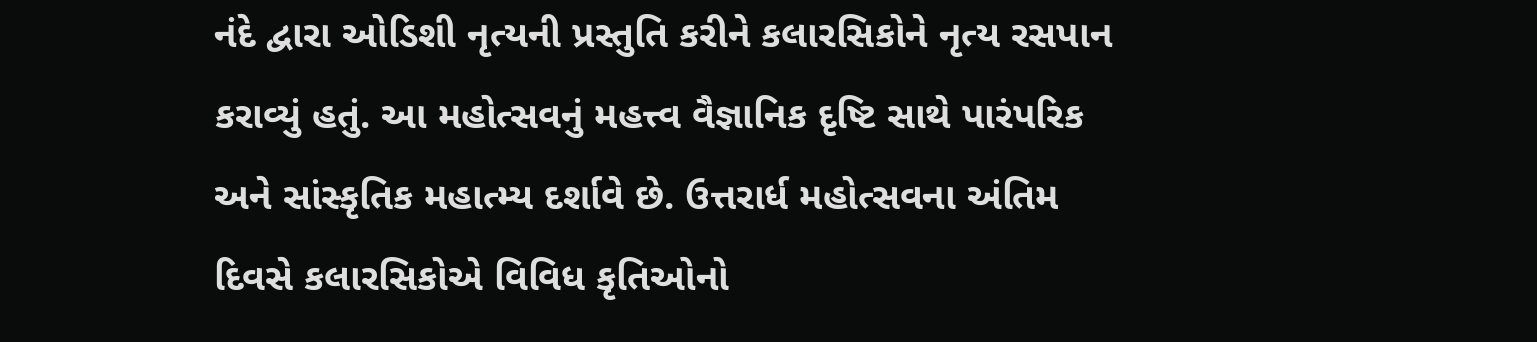નંદે દ્વારા ઓડિશી નૃત્યની પ્રસ્તુતિ કરીને કલારસિકોને નૃત્ય રસપાન કરાવ્યું હતું. આ મહોત્સવનું મહત્ત્વ વૈજ્ઞાનિક દૃષ્ટિ સાથે પારંપરિક અને સાંસ્કૃતિક મહાત્મ્ય દર્શાવે છે. ઉત્તરાર્ધ મહોત્સવના અંતિમ દિવસે કલારસિકોએ વિવિધ કૃતિઓનો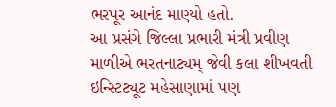ભરપૂર આનંદ માણ્યો હતો.
આ પ્રસંગે જિલ્લા પ્રભારી મંત્રી પ્રવીણ માળીએ ભરતનાટ્યમ્ જેવી કલા શીખવતી ઇન્સ્ટિટ્યૂટ મહેસાણામાં પણ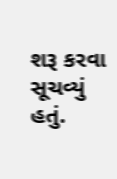શરૂ કરવા સૂચવ્યું હતું.